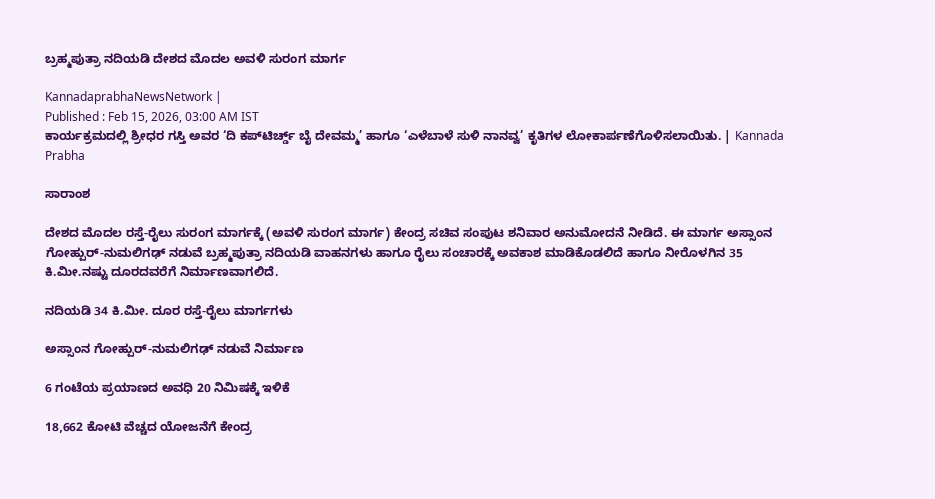ಬ್ರಹ್ಮಪುತ್ರಾ ನದಿಯಡಿ ದೇಶದ ಮೊದಲ ಅವಳಿ ಸುರಂಗ ಮಾರ್ಗ

KannadaprabhaNewsNetwork |
Published : Feb 15, 2026, 03:00 AM IST
ಕಾರ್ಯಕ್ರಮದಲ್ಲಿ ಶ್ರೀಧರ ಗಸ್ತಿ ಅವರ ‘ದಿ ಕಪ್‌ಟಿರ್ಚ್ಡ್ ಬೈ ದೇವಮ್ಮ’ ಹಾಗೂ ‘ಎಳೆಬಾಳೆ ಸುಳಿ ನಾನವ್ವ’ ಕೃತಿಗಳ ಲೋಕಾರ್ಪಣೆಗೊಳಿಸಲಾಯಿತು. | Kannada Prabha

ಸಾರಾಂಶ

ದೇಶದ ಮೊದಲ ರಸ್ತೆ-ರೈಲು ಸುರಂಗ ಮಾರ್ಗಕ್ಕೆ (ಅವಳಿ ಸುರಂಗ ಮಾರ್ಗ) ಕೇಂದ್ರ ಸಚಿವ ಸಂಪುಟ ಶನಿವಾರ ಅನುಮೋದನೆ ನೀಡಿದೆ. ಈ ಮಾರ್ಗ ಅಸ್ಸಾಂನ ಗೋಹ್ಪುರ್‌-ನುಮಲಿಗಢ್‌ ನಡುವೆ ಬ್ರಹ್ಮಪುತ್ರಾ ನದಿಯಡಿ ವಾಹನಗಳು ಹಾಗೂ ರೈಲು ಸಂಚಾರಕ್ಕೆ ಅವಕಾಶ ಮಾಡಿಕೊಡಲಿದೆ ಹಾಗೂ ನೀರೊಳಗಿನ 35 ಕಿ.ಮೀ.ನಷ್ಟು ದೂರದವರೆಗೆ ನಿರ್ಮಾಣವಾಗಲಿದೆ.

ನದಿಯಡಿ 34 ಕಿ.ಮೀ. ದೂರ ರಸ್ತೆ-ರೈಲು ಮಾರ್ಗಗಳು

ಅಸ್ಸಾಂನ ಗೋಹ್ಪುರ್‌-ನುಮಲಿಗಢ್‌ ನಡುವೆ ನಿರ್ಮಾಣ

6 ಗಂಟೆಯ ಪ್ರಯಾಣದ ಅವಧಿ 20 ನಿಮಿಷಕ್ಕೆ ಇಳಿಕೆ

18,662 ಕೋಟಿ ವೆಚ್ಚದ ಯೋಜನೆಗೆ ಕೇಂದ್ರ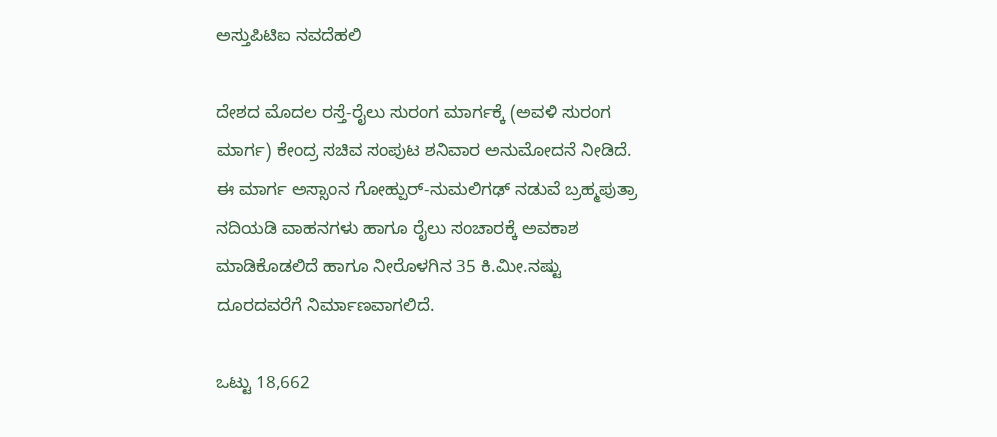ಅಸ್ತುಪಿಟಿಐ ನವದೆಹಲಿ

ದೇಶದ ಮೊದಲ ರಸ್ತೆ-ರೈಲು ಸುರಂಗ ಮಾರ್ಗಕ್ಕೆ (ಅವಳಿ ಸುರಂಗ ಮಾರ್ಗ) ಕೇಂದ್ರ ಸಚಿವ ಸಂಪುಟ ಶನಿವಾರ ಅನುಮೋದನೆ ನೀಡಿದೆ. ಈ ಮಾರ್ಗ ಅಸ್ಸಾಂನ ಗೋಹ್ಪುರ್‌-ನುಮಲಿಗಢ್‌ ನಡುವೆ ಬ್ರಹ್ಮಪುತ್ರಾ ನದಿಯಡಿ ವಾಹನಗಳು ಹಾಗೂ ರೈಲು ಸಂಚಾರಕ್ಕೆ ಅವಕಾಶ ಮಾಡಿಕೊಡಲಿದೆ ಹಾಗೂ ನೀರೊಳಗಿನ 35 ಕಿ.ಮೀ.ನಷ್ಟು ದೂರದವರೆಗೆ ನಿರ್ಮಾಣವಾಗಲಿದೆ.

ಒಟ್ಟು 18,662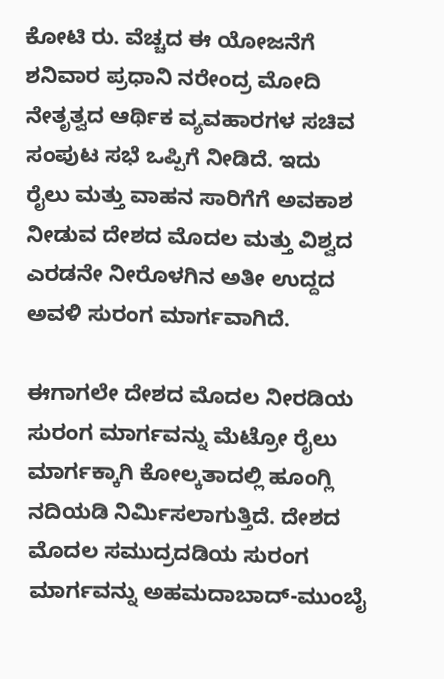ಕೋಟಿ ರು. ವೆಚ್ಚದ ಈ ಯೋಜನೆಗೆ ಶನಿವಾರ ಪ್ರಧಾನಿ ನರೇಂದ್ರ ಮೋದಿ ನೇತೃತ್ವದ ಆರ್ಥಿಕ ವ್ಯವಹಾರಗಳ ಸಚಿವ ಸಂಪುಟ ಸಭೆ ಒಪ್ಪಿಗೆ ನೀಡಿದೆ. ಇದು ರೈಲು ಮತ್ತು ವಾಹನ ಸಾರಿಗೆಗೆ ಅವಕಾಶ ನೀಡುವ ದೇಶದ ಮೊದಲ ಮತ್ತು ವಿಶ್ವದ ಎರಡನೇ ನೀರೊಳಗಿನ ಅತೀ ಉದ್ದದ ಅವಳಿ ಸುರಂಗ ಮಾರ್ಗವಾಗಿದೆ.

ಈಗಾಗಲೇ ದೇಶದ ಮೊದಲ ನೀರಡಿಯ ಸುರಂಗ ಮಾರ್ಗವನ್ನು ಮೆಟ್ರೋ ರೈಲು ಮಾರ್ಗಕ್ಕಾಗಿ ಕೋಲ್ಕತಾದಲ್ಲಿ ಹೂಂಗ್ಲಿ ನದಿಯಡಿ ನಿರ್ಮಿಸಲಾಗುತ್ತಿದೆ. ದೇಶದ ಮೊದಲ ಸಮುದ್ರದಡಿಯ ಸುರಂಗ ಮಾರ್ಗವನ್ನು ಅಹಮದಾಬಾದ್‌-ಮುಂಬೈ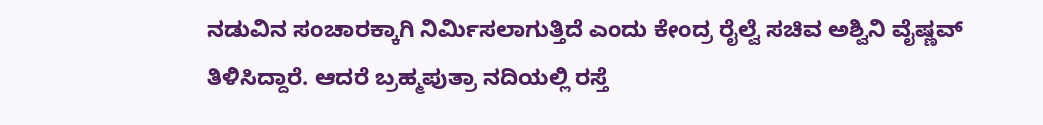ನಡುವಿನ ಸಂಚಾರಕ್ಕಾಗಿ ನಿರ್ಮಿಸಲಾಗುತ್ತಿದೆ ಎಂದು ಕೇಂದ್ರ ರೈಲ್ವೆ ಸಚಿವ ಅಶ್ವಿನಿ ವೈಷ್ಣವ್‌ ತಿಳಿಸಿದ್ದಾರೆ. ಆದರೆ ಬ್ರಹ್ಮಪುತ್ರಾ ನದಿಯಲ್ಲಿ ರಸ್ತೆ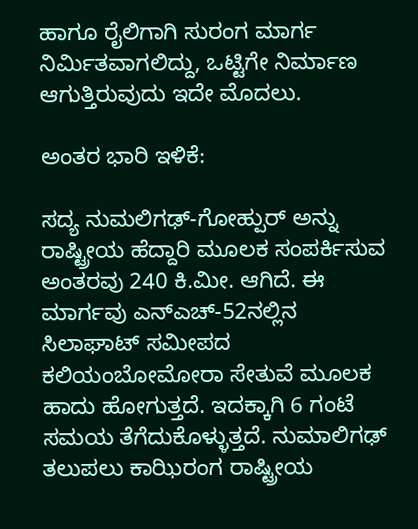ಹಾಗೂ ರೈಲಿಗಾಗಿ ಸುರಂಗ ಮಾರ್ಗ ನಿರ್ಮಿತವಾಗಲಿದ್ದು, ಒಟ್ಟಿಗೇ ನಿರ್ಮಾಣ ಆಗುತ್ತಿರುವುದು ಇದೇ ಮೊದಲು.

ಅಂತರ ಭಾರಿ ಇಳಿಕೆ:

ಸದ್ಯ ನುಮಲಿಗಢ್‌-ಗೋಹ್ಪುರ್‌ ಅನ್ನು ರಾಷ್ಟ್ರೀಯ ಹೆದ್ದಾರಿ ಮೂಲಕ ಸಂಪರ್ಕಿಸುವ ಅಂತರವು 240 ಕಿ.ಮೀ. ಆಗಿದೆ. ಈ ಮಾರ್ಗವು ಎನ್‌ಎಚ್‌-52ನಲ್ಲಿನ ಸಿಲಾಘಾಟ್‌ ಸಮೀಪದ ಕಲಿಯಂಬೋಮೋರಾ ಸೇತುವೆ ಮೂಲಕ ಹಾದು ಹೋಗುತ್ತದೆ. ಇದಕ್ಕಾಗಿ 6 ಗಂಟೆ ಸಮಯ ತೆಗೆದುಕೊಳ್ಳುತ್ತದೆ. ನುಮಾಲಿಗಢ್‌ ತಲುಪಲು ಕಾಝಿರಂಗ ರಾಷ್ಟ್ರೀಯ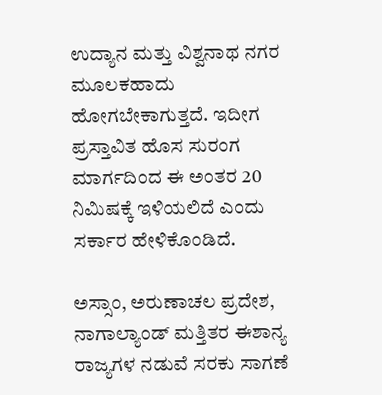ಉದ್ಯಾನ ಮತ್ತು ವಿಶ್ವನಾಥ ನಗರ ಮೂಲಕಹಾದು ಹೋಗಬೇಕಾಗುತ್ತದೆ. ಇದೀಗ ಪ್ರಸ್ತಾವಿತ ಹೊಸ ಸುರಂಗ ಮಾರ್ಗದಿಂದ ಈ ಅಂತರ 20 ನಿಮಿಷಕ್ಕೆ ಇಳಿಯಲಿದೆ ಎಂದು ಸರ್ಕಾರ ಹೇಳಿಕೊಂಡಿದೆ.

ಅಸ್ಸಾಂ, ಅರುಣಾಚಲ ಪ್ರದೇಶ, ನಾಗಾಲ್ಯಾಂಡ್‌ ಮತ್ತಿತರ ಈಶಾನ್ಯ ರಾಜ್ಯಗಳ ನಡುವೆ ಸರಕು ಸಾಗಣೆ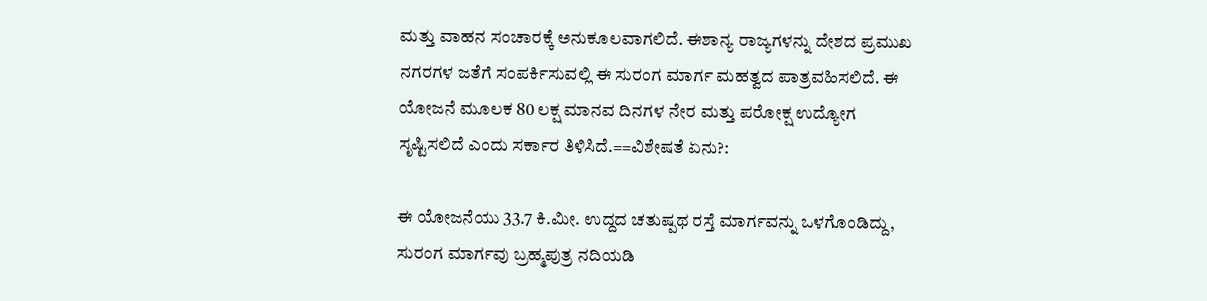ಮತ್ತು ವಾಹನ ಸಂಚಾರಕ್ಕೆ ಅನುಕೂಲವಾಗಲಿದೆ. ಈಶಾನ್ಯ ರಾಜ್ಯಗಳನ್ನು ದೇಶದ ಪ್ರಮುಖ ನಗರಗಳ ಜತೆಗೆ ಸಂಪರ್ಕಿಸುವಲ್ಲಿ ಈ ಸುರಂಗ ಮಾರ್ಗ ಮಹತ್ವದ ಪಾತ್ರವಹಿಸಲಿದೆ. ಈ ಯೋಜನೆ ಮೂಲಕ 80 ಲಕ್ಷ ಮಾನವ ದಿನಗಳ ನೇರ ಮತ್ತು ಪರೋಕ್ಷ ಉದ್ಯೋಗ ಸೃಷ್ಟಿಸಲಿದೆ ಎಂದು ಸರ್ಕಾರ ತಿಳಿಸಿದೆ.==ವಿಶೇಷತೆ ಏನು?:

ಈ ಯೋಜನೆಯು 33.7 ಕಿ.ಮೀ. ಉದ್ದದ ಚತುಷ್ಪಥ ರಸ್ತೆ ಮಾರ್ಗವನ್ನು ಒಳಗೊಂಡಿದ್ದು, ಸುರಂಗ ಮಾರ್ಗವು ಬ್ರಹ್ಮಪುತ್ರ ನದಿಯಡಿ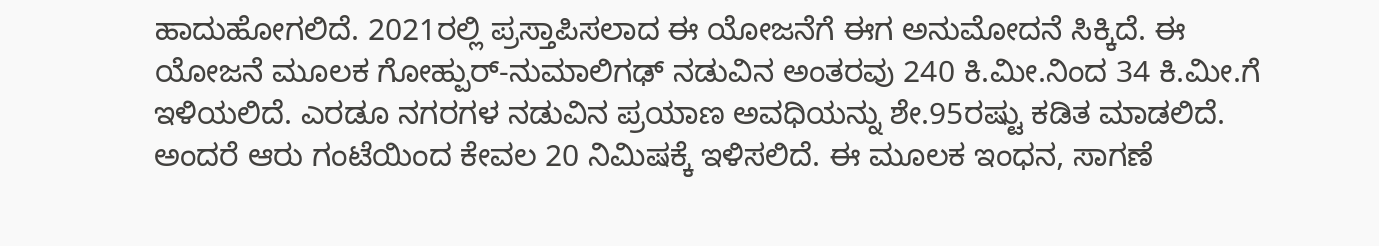ಹಾದುಹೋಗಲಿದೆ. 2021ರಲ್ಲಿ ಪ್ರಸ್ತಾಪಿಸಲಾದ ಈ ಯೋಜನೆಗೆ ಈಗ ಅನುಮೋದನೆ ಸಿಕ್ಕಿದೆ. ಈ ಯೋಜನೆ ಮೂಲಕ ಗೋಹ್ಪುರ್‌-ನುಮಾಲಿಗಢ್‌ ನಡುವಿನ ಅಂತರವು 240 ಕಿ.ಮೀ.ನಿಂದ 34 ಕಿ.ಮೀ.ಗೆ ಇಳಿಯಲಿದೆ. ಎರಡೂ ನಗರಗಳ ನಡುವಿನ ಪ್ರಯಾಣ ಅವಧಿಯನ್ನು ಶೇ.95ರಷ್ಟು ಕಡಿತ ಮಾಡಲಿದೆ. ಅಂದರೆ ಆರು ಗಂಟೆಯಿಂದ ಕೇವಲ 20 ನಿಮಿಷಕ್ಕೆ ಇಳಿಸಲಿದೆ. ಈ ಮೂಲಕ ಇಂಧನ, ಸಾಗಣೆ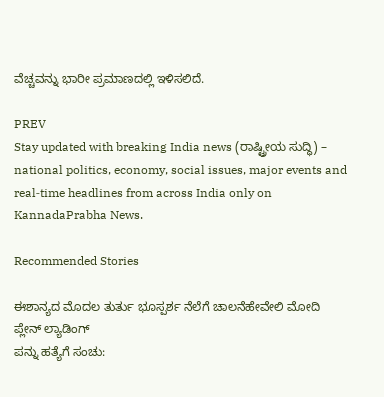ವೆಚ್ಚವನ್ನು ಭಾರೀ ಪ್ರಮಾಣದಲ್ಲಿ ಇಳಿಸಲಿದೆ.

PREV
Stay updated with breaking India news (ರಾಷ್ಟ್ರೀಯ ಸುದ್ಧಿ) – national politics, economy, social issues, major events and real‑time headlines from across India only on KannadaPrabha News.

Recommended Stories

ಈಶಾನ್ಯದ ಮೊದಲ ತುರ್ತು ಭೂಸ್ಪರ್ಶ ನೆಲೆಗೆ ಚಾಲನೆಹೇವೇಲಿ ಮೋದಿ ಪ್ಲೇನ್‌ ಲ್ಯಾಡಿಂಗ್‌
ಪನ್ನು ಹತ್ಯೆಗೆ ಸಂಚು: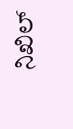ನಿಖಿಲ್‌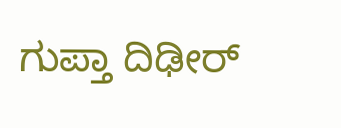ಗುಪ್ತಾ ದಿಢೀರ್‌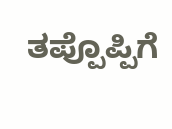ತಪ್ಪೊಪ್ಪಿಗೆ